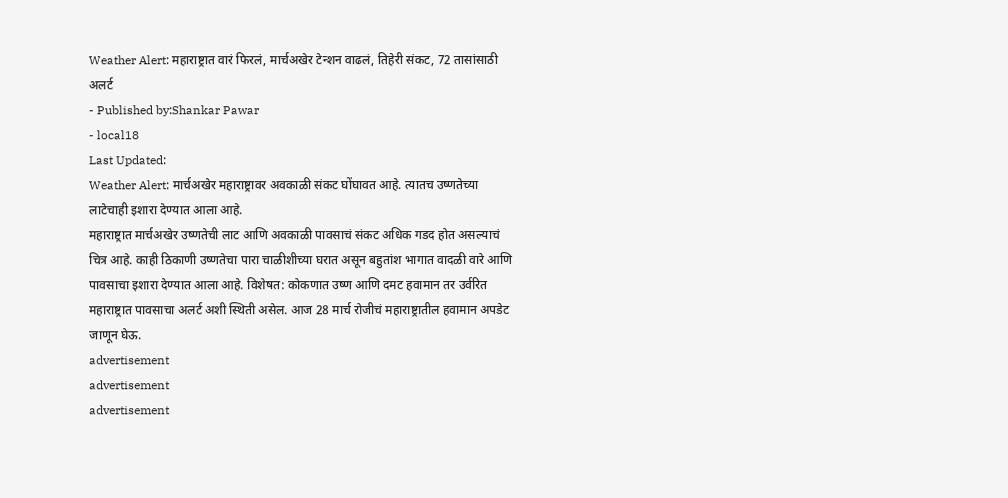Weather Alert: महाराष्ट्रात वारं फिरलं, मार्चअखेर टेन्शन वाढलं, तिहेरी संकट, 72 तासांसाठी अलर्ट
- Published by:Shankar Pawar
- local18
Last Updated:
Weather Alert: मार्चअखेर महाराष्ट्रावर अवकाळी संकट घोंघावत आहे. त्यातच उष्णतेच्या लाटेचाही इशारा देण्यात आला आहे.
महाराष्ट्रात मार्चअखेर उष्णतेची लाट आणि अवकाळी पावसाचं संकट अधिक गडद होत असल्याचं चित्र आहे. काही ठिकाणी उष्णतेचा पारा चाळीशीच्या घरात असून बहुतांश भागात वादळी वारे आणि पावसाचा इशारा देण्यात आला आहे. विशेषत: कोकणात उष्ण आणि दमट हवामान तर उर्वरित महाराष्ट्रात पावसाचा अलर्ट अशी स्थिती असेल. आज 28 मार्च रोजीचं महाराष्ट्रातील हवामान अपडेट जाणून घेऊ.
advertisement
advertisement
advertisement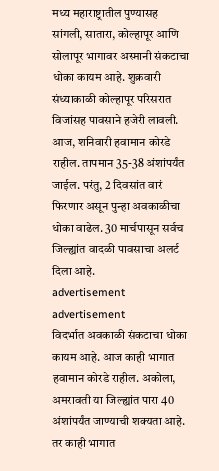मध्य महाराष्ट्रातील पुण्यासह सांगली, सातारा, कोल्हापूर आणि सोलापूर भागावर अस्मानी संकटाचा धोका कायम आहे. शुक्रवारी संध्याकाळी कोल्हापूर परिसरात विजांसह पावसाने हजेरी लावली. आज, शनिवारी हवामान कोरडे राहील. तापमान 35-38 अंशांपर्यंत जाईल. परंतु, 2 दिवसांत वारं फिरणार असून पुन्हा अवकाळीचा धोका वाढेल. 30 मार्चपासून सर्वच जिल्ह्यांत वादळी पावसाचा अलर्ट दिला आहे.
advertisement
advertisement
विदर्भात अवकाळी संकटाचा धोका कायम आहे. आज काही भागात हवामान कोरडे राहील. अकोला, अमरावती या जिल्ह्यांत पारा 40 अंशांपर्यंत जाण्याची शक्यता आहे. तर काही भागात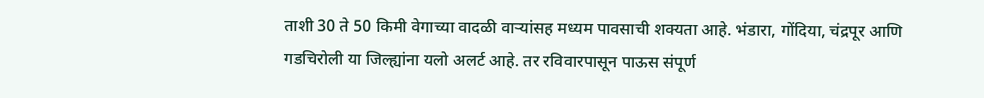ताशी 30 ते 50 किमी वेगाच्या वादळी वाऱ्यांसह मध्यम पावसाची शक्यता आहे. भंडारा, गोंदिया, चंद्रपूर आणि गडचिरोली या जिल्ह्यांना यलो अलर्ट आहे. तर रविवारपासून पाऊस संपूर्ण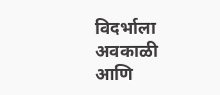विदर्भाला अवकाळी आणि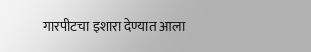गारपीटचा इशारा देण्यात आला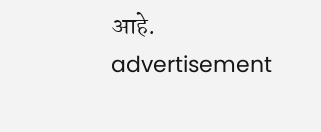आहे.
advertisement